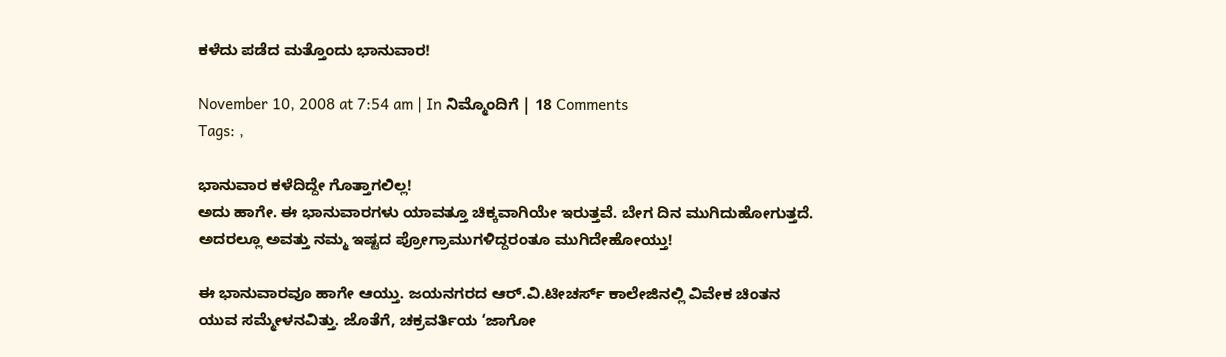ಕಳೆದು ಪಡೆದ ಮತ್ತೊಂದು ಭಾನುವಾರ!

November 10, 2008 at 7:54 am | In ನಿಮ್ಮೊಂದಿಗೆ | 18 Comments
Tags: ,

ಭಾನುವಾರ ಕಳೆದಿದ್ದೇ ಗೊತ್ತಾಗಲಿಲ್ಲ!
ಅದು ಹಾಗೇ. ಈ ಭಾನುವಾರಗಳು ಯಾವತ್ತೂ ಚಿಕ್ಕವಾಗಿಯೇ ಇರುತ್ತವೆ. ಬೇಗ ದಿನ ಮುಗಿದುಹೋಗುತ್ತದೆ. ಅದರಲ್ಲೂ ಅವತ್ತು ನಮ್ಮ ಇಷ್ಟದ ಪ್ರೋಗ್ರಾಮುಗಳಿದ್ದರಂತೂ ಮುಗಿದೇಹೋಯ್ತು!

ಈ ಭಾನುವಾರವೂ ಹಾಗೇ ಆಯ್ತು. ಜಯನಗರದ ಆರ್.ವಿ.ಟೀಚರ್ಸ್ ಕಾಲೇಜಿನಲ್ಲಿ ವಿವೇಕ ಚಿಂತನ ಯುವ ಸಮ್ಮೇಳನವಿತ್ತು. ಜೊತೆಗೆ, ಚಕ್ರವರ್ತಿಯ ‘ಜಾಗೋ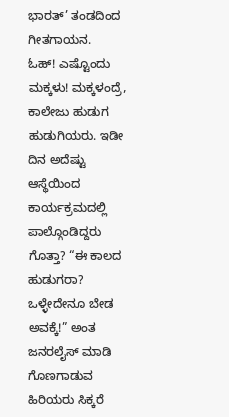ಭಾರತ್’ ತಂಡದಿಂದ ಗೀತಗಾಯನ.
ಓಹ್! ಎಷ್ಟೊಂದು ಮಕ್ಕಳು! ಮಕ್ಕಳಂದ್ರೆ, ಕಾಲೇಜು ಹುಡುಗ ಹುಡುಗಿಯರು. ಇಡೀ ದಿನ ಅದೆಷ್ಟು ಆಸ್ಥೆಯಿಂದ ಕಾರ್ಯಕ್ರಮದಲ್ಲಿ ಪಾಲ್ಗೊಂಡಿದ್ದರು ಗೊತ್ತಾ? “ಈ ಕಾಲದ ಹುಡುಗರಾ? ಒಳ್ಳೇದೇನೂ ಬೇಡ ಅವಕ್ಕೆ!” ಅಂತ ಜನರಲೈಸ್ ಮಾಡಿ ಗೊಣಗಾಡುವ ಹಿರಿಯರು ಸಿಕ್ಕರೆ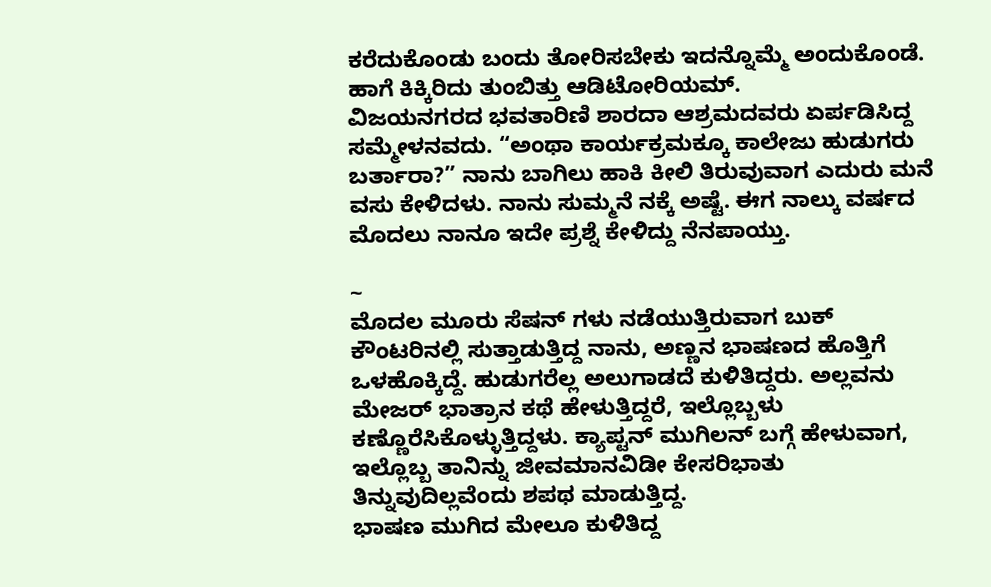ಕರೆದುಕೊಂಡು ಬಂದು ತೋರಿಸಬೇಕು ಇದನ್ನೊಮ್ಮೆ ಅಂದುಕೊಂಡೆ. ಹಾಗೆ ಕಿಕ್ಕಿರಿದು ತುಂಬಿತ್ತು ಆಡಿಟೋರಿಯಮ್.
ವಿಜಯನಗರದ ಭವತಾರಿಣಿ ಶಾರದಾ ಆಶ್ರಮದವರು ಏರ್ಪಡಿಸಿದ್ದ ಸಮ್ಮೇಳನವದು. “ಅಂಥಾ ಕಾರ್ಯಕ್ರಮಕ್ಕೂ ಕಾಲೇಜು ಹುಡುಗರು ಬರ್ತಾರಾ?” ನಾನು ಬಾಗಿಲು ಹಾಕಿ ಕೀಲಿ ತಿರುವುವಾಗ ಎದುರು ಮನೆ ವಸು ಕೇಳಿದಳು. ನಾನು ಸುಮ್ಮನೆ ನಕ್ಕೆ ಅಷ್ಟೆ. ಈಗ ನಾಲ್ಕು ವರ್ಷದ ಮೊದಲು ನಾನೂ ಇದೇ ಪ್ರಶ್ನೆ ಕೇಳಿದ್ದು ನೆನಪಾಯ್ತು.

~
ಮೊದಲ ಮೂರು ಸೆಷನ್ ಗಳು ನಡೆಯುತ್ತಿರುವಾಗ ಬುಕ್ ಕೌಂಟರಿನಲ್ಲಿ ಸುತ್ತಾಡುತ್ತಿದ್ದ ನಾನು, ಅಣ್ಣನ ಭಾಷಣದ ಹೊತ್ತಿಗೆ ಒಳಹೊಕ್ಕಿದ್ದೆ. ಹುಡುಗರೆಲ್ಲ ಅಲುಗಾಡದೆ ಕುಳಿತಿದ್ದರು. ಅಲ್ಲವನು ಮೇಜರ್ ಭಾತ್ರಾನ ಕಥೆ ಹೇಳುತ್ತಿದ್ದರೆ, ಇಲ್ಲೊಬ್ಬಳು ಕಣ್ಣೊರೆಸಿಕೊಳ್ಳುತ್ತಿದ್ದಳು. ಕ್ಯಾಪ್ಟನ್ ಮುಗಿಲನ್ ಬಗ್ಗೆ ಹೇಳುವಾಗ, ಇಲ್ಲೊಬ್ಬ ತಾನಿನ್ನು ಜೀವಮಾನವಿಡೀ ಕೇಸರಿಭಾತು ತಿನ್ನುವುದಿಲ್ಲವೆಂದು ಶಪಥ ಮಾಡುತ್ತಿದ್ದ.
ಭಾಷಣ ಮುಗಿದ ಮೇಲೂ ಕುಳಿತಿದ್ದ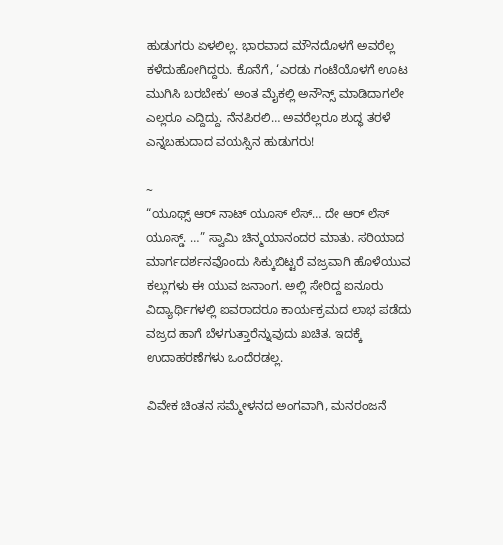ಹುಡುಗರು ಏಳಲಿಲ್ಲ. ಭಾರವಾದ ಮೌನದೊಳಗೆ ಅವರೆಲ್ಲ ಕಳೆದುಹೋಗಿದ್ದರು. ಕೊನೆಗೆ, ‘ಎರಡು ಗಂಟೆಯೊಳಗೆ ಊಟ ಮುಗಿಸಿ ಬರಬೇಕು’ ಅಂತ ಮೈಕಲ್ಲಿ ಅನೌನ್ಸ್ ಮಾಡಿದಾಗಲೇ ಎಲ್ಲರೂ ಎದ್ದಿದ್ದು. ನೆನಪಿರಲಿ… ಅವರೆಲ್ಲರೂ ಶುದ್ಧ ತರಳೆ ಎನ್ನಬಹುದಾದ ವಯಸ್ಸಿನ ಹುಡುಗರು!

~
“ಯೂಥ್ಸ್ ಆರ್ ನಾಟ್ ಯೂಸ್ ಲೆಸ್… ದೇ ಆರ್ ಲೆಸ್ ಯೂಸ್ಡ್. …” ಸ್ವಾಮಿ ಚಿನ್ಮಯಾನಂದರ ಮಾತು. ಸರಿಯಾದ ಮಾರ್ಗದರ್ಶನವೊಂದು ಸಿಕ್ಕುಬಿಟ್ಟರೆ ವಜ್ರವಾಗಿ ಹೊಳೆಯುವ ಕಲ್ಲುಗಳು ಈ ಯುವ ಜನಾಂಗ. ಅಲ್ಲಿ ಸೇರಿದ್ದ ಐನೂರು ವಿದ್ಯಾರ್ಥಿಗಳಲ್ಲಿ ಐವರಾದರೂ ಕಾರ್ಯಕ್ರಮದ ಲಾಭ ಪಡೆದು ವಜ್ರದ ಹಾಗೆ ಬೆಳಗುತ್ತಾರೆನ್ನುವುದು ಖಚಿತ. ಇದಕ್ಕೆ ಉದಾಹರಣೆಗಳು ಒಂದೆರಡಲ್ಲ.

ವಿವೇಕ ಚಿಂತನ ಸಮ್ಮೇಳನದ ಅಂಗವಾಗಿ, ಮನರಂಜನೆ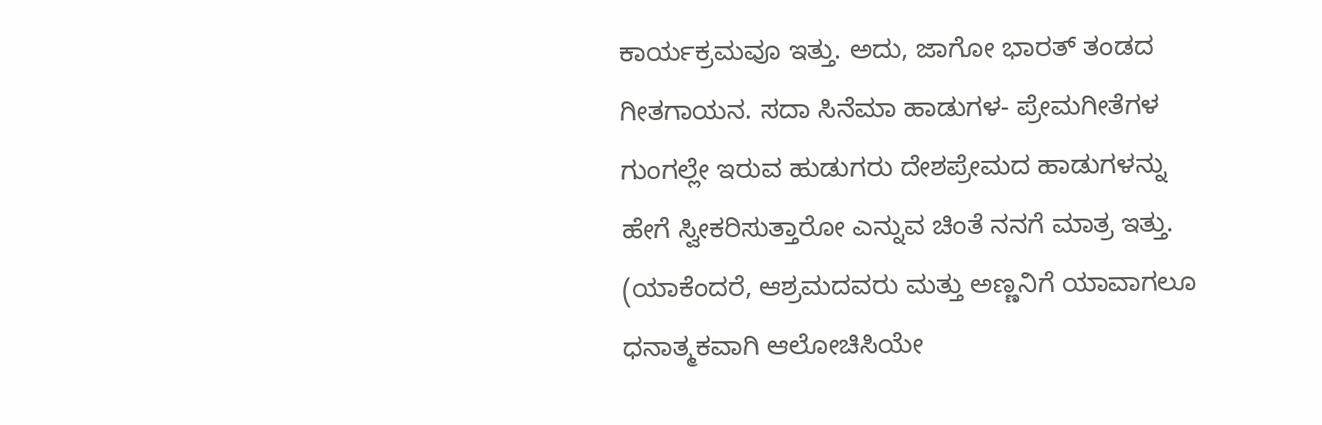ಕಾರ್ಯಕ್ರಮವೂ ಇತ್ತು. ಅದು, ಜಾಗೋ ಭಾರತ್ ತಂಡದ ಗೀತಗಾಯನ. ಸದಾ ಸಿನೆಮಾ ಹಾಡುಗಳ- ಪ್ರೇಮಗೀತೆಗಳ ಗುಂಗಲ್ಲೇ ಇರುವ ಹುಡುಗರು ದೇಶಪ್ರೇಮದ ಹಾಡುಗಳನ್ನು ಹೇಗೆ ಸ್ವೀಕರಿಸುತ್ತಾರೋ ಎನ್ನುವ ಚಿಂತೆ ನನಗೆ ಮಾತ್ರ ಇತ್ತು. (ಯಾಕೆಂದರೆ, ಆಶ್ರಮದವರು ಮತ್ತು ಅಣ್ಣನಿಗೆ ಯಾವಾಗಲೂ ಧನಾತ್ಮಕವಾಗಿ ಆಲೋಚಿಸಿಯೇ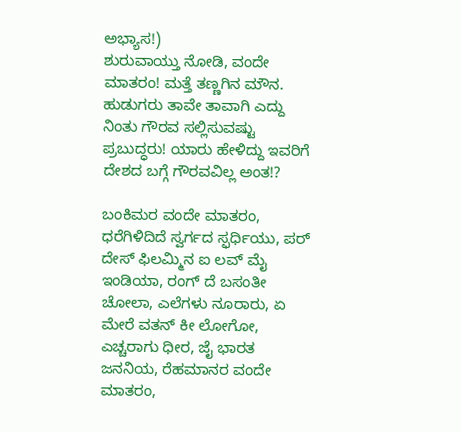ಅಭ್ಯಾಸ!)
ಶುರುವಾಯ್ತು ನೋಡಿ, ವಂದೇ ಮಾತರಂ! ಮತ್ತೆ ತಣ್ಣಗಿನ ಮೌನ. ಹುಡುಗರು ತಾವೇ ತಾವಾಗಿ ಎದ್ದು ನಿಂತು ಗೌರವ ಸಲ್ಲಿಸುವಷ್ಟು ಪ್ರಬುದ್ಧರು! ಯಾರು ಹೇಳಿದ್ದು ಇವರಿಗೆ ದೇಶದ ಬಗ್ಗೆ ಗೌರವವಿಲ್ಲ ಅಂತ!?

ಬಂಕಿಮರ ವಂದೇ ಮಾತರಂ, ಧರೆಗಿಳಿದಿದೆ ಸ್ವರ್ಗದ ಸ್ಫರ್ಧಿಯು, ಪರ್ ದೇಸ್ ಫಿಲಮ್ಮಿನ ಐ ಲವ್ ಮೈ ಇಂಡಿಯಾ, ರಂಗ್ ದೆ ಬಸಂತೀ ಚೋಲಾ, ಎಲೆಗಳು ನೂರಾರು, ಏ ಮೇರೆ ವತನ್ ಕೀ ಲೋಗೋ, ಎಚ್ಚರಾಗು ಧೀರ, ಜೈ ಭಾರತ ಜನನಿಯ, ರೆಹಮಾನರ ವಂದೇ ಮಾತರಂ,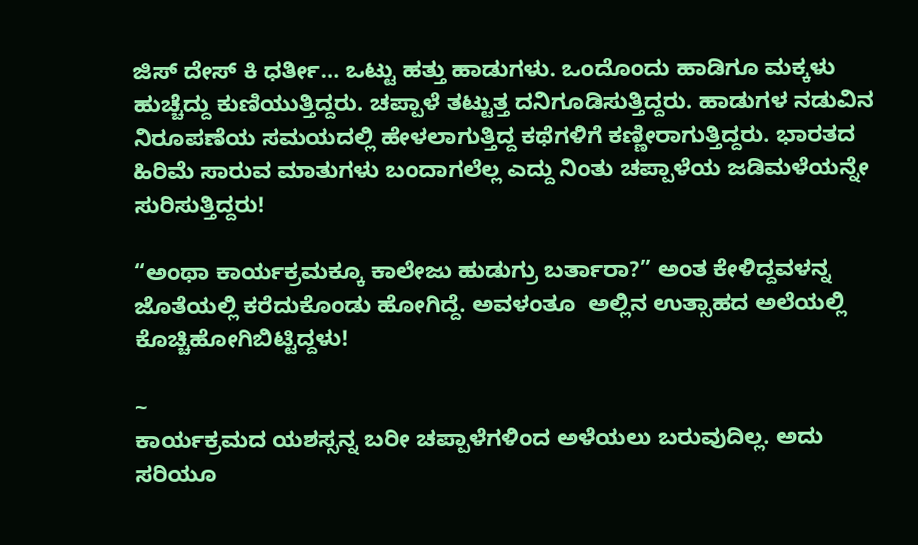ಜಿಸ್ ದೇಸ್ ಕಿ ಧರ್ತೀ… ಒಟ್ಟು ಹತ್ತು ಹಾಡುಗಳು. ಒಂದೊಂದು ಹಾಡಿಗೂ ಮಕ್ಕಳು ಹುಚ್ಚೆದ್ದು ಕುಣಿಯುತ್ತಿದ್ದರು. ಚಪ್ಪಾಳೆ ತಟ್ಟುತ್ತ ದನಿಗೂಡಿಸುತ್ತಿದ್ದರು. ಹಾಡುಗಳ ನಡುವಿನ ನಿರೂಪಣೆಯ ಸಮಯದಲ್ಲಿ ಹೇಳಲಾಗುತ್ತಿದ್ದ ಕಥೆಗಳಿಗೆ ಕಣ್ಣೀರಾಗುತ್ತಿದ್ದರು. ಭಾರತದ ಹಿರಿಮೆ ಸಾರುವ ಮಾತುಗಳು ಬಂದಾಗಲೆಲ್ಲ ಎದ್ದು ನಿಂತು ಚಪ್ಪಾಳೆಯ ಜಡಿಮಳೆಯನ್ನೇ ಸುರಿಸುತ್ತಿದ್ದರು!

“ಅಂಥಾ ಕಾರ್ಯಕ್ರಮಕ್ಕೂ ಕಾಲೇಜು ಹುಡುಗ್ರು ಬರ್ತಾರಾ?” ಅಂತ ಕೇಳಿದ್ದವಳನ್ನ ಜೊತೆಯಲ್ಲಿ ಕರೆದುಕೊಂಡು ಹೋಗಿದ್ದೆ. ಅವಳಂತೂ  ಅಲ್ಲಿನ ಉತ್ಸಾಹದ ಅಲೆಯಲ್ಲಿ ಕೊಚ್ಚಿಹೋಗಿಬಿಟ್ಟಿದ್ದಳು!

~
ಕಾರ್ಯಕ್ರಮದ ಯಶಸ್ಸನ್ನ ಬರೀ ಚಪ್ಪಾಳೆಗಳಿಂದ ಅಳೆಯಲು ಬರುವುದಿಲ್ಲ. ಅದು ಸರಿಯೂ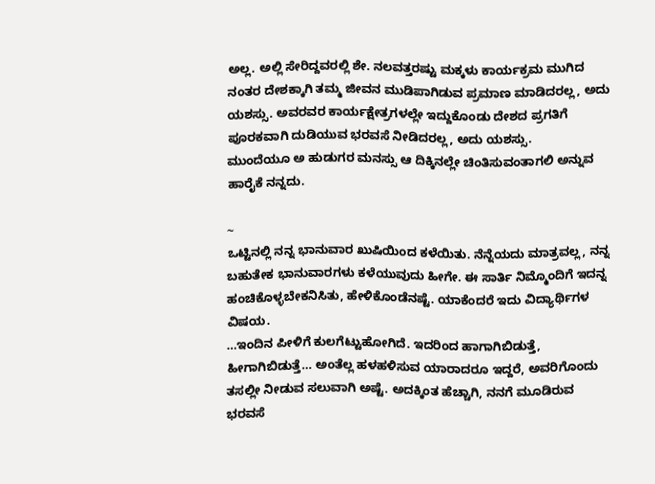ಅಲ್ಲ. ಅಲ್ಲಿ ಸೇರಿದ್ದವರಲ್ಲಿ ಶೇ. ನಲವತ್ತರಷ್ಟು ಮಕ್ಕಳು ಕಾರ್ಯಕ್ರಮ ಮುಗಿದ ನಂತರ ದೇಶಕ್ಕಾಗಿ ತಮ್ಮ ಜೀವನ ಮುಡಿಪಾಗಿಡುವ ಪ್ರಮಾಣ ಮಾಡಿದರಲ್ಲ, ಅದು ಯಶಸ್ಸು. ಅವರವರ ಕಾರ್ಯಕ್ಷೇತ್ರಗಳಲ್ಲೇ ಇದ್ದುಕೊಂಡು ದೇಶದ ಪ್ರಗತಿಗೆ ಪೂರಕವಾಗಿ ದುಡಿಯುವ ಭರವಸೆ ನೀಡಿದರಲ್ಲ, ಅದು ಯಶಸ್ಸು.
ಮುಂದೆಯೂ ಅ ಹುಡುಗರ ಮನಸ್ಸು ಆ ದಿಕ್ಕಿನಲ್ಲೇ ಚಿಂತಿಸುವಂತಾಗಲಿ ಅನ್ನುವ ಹಾರೈಕೆ ನನ್ನದು.

~
ಒಟ್ಟಿನಲ್ಲಿ ನನ್ನ ಭಾನುವಾರ ಖುಷಿಯಿಂದ ಕಳೆಯಿತು. ನೆನ್ನೆಯದು ಮಾತ್ರವಲ್ಲ, ನನ್ನ ಬಹುತೇಕ ಭಾನುವಾರಗಳು ಕಳೆಯುವುದು ಹೀಗೇ. ಈ ಸಾರ್ತಿ ನಿಮ್ಮೊಂದಿಗೆ ಇದನ್ನ ಹಂಚಿಕೊಳ್ಳಬೇಕನಿಸಿತು, ಹೇಳಿಕೊಂಡೆನಷ್ಟೆ. ಯಾಕೆಂದರೆ ಇದು ವಿದ್ಯಾರ್ಥಿಗಳ ವಿಷಯ.
…ಇಂದಿನ ಪೀಳಿಗೆ ಕುಲಗೆಟ್ಟುಹೋಗಿದೆ. ಇದರಿಂದ ಹಾಗಾಗಿಬಿಡುತ್ತೆ, ಹೀಗಾಗಿಬಿಡುತ್ತೆ… ಅಂತೆಲ್ಲ ಹಳಹಳಿಸುವ ಯಾರಾದರೂ ಇದ್ದರೆ, ಅವರಿಗೊಂದು ತಸಲ್ಲೀ ನೀಡುವ ಸಲುವಾಗಿ ಅಷ್ಟೆ. ಅದಕ್ಕಿಂತ ಹೆಚ್ಚಾಗಿ, ನನಗೆ ಮೂಡಿರುವ ಭರವಸೆ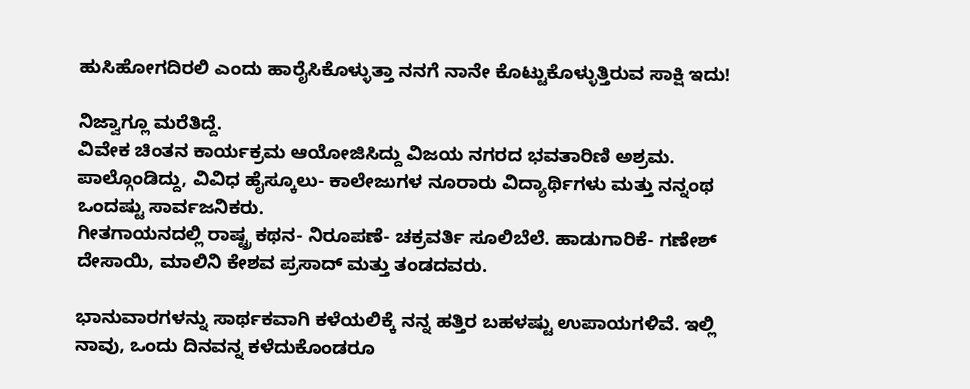ಹುಸಿಹೋಗದಿರಲಿ ಎಂದು ಹಾರೈಸಿಕೊಳ್ಳುತ್ತಾ ನನಗೆ ನಾನೇ ಕೊಟ್ಟುಕೊಳ್ಳುತ್ತಿರುವ ಸಾಕ್ಷಿ ಇದು!

ನಿಜ್ವಾಗ್ಲೂ ಮರೆತಿದ್ದೆ.
ವಿವೇಕ ಚಿಂತನ ಕಾರ್ಯಕ್ರಮ ಆಯೋಜಿಸಿದ್ದು ವಿಜಯ ನಗರದ ಭವತಾರಿಣಿ ಅಶ್ರಮ. ಪಾಲ್ಗೊಂಡಿದ್ದು, ವಿವಿಧ ಹೈಸ್ಕೂಲು- ಕಾಲೇಜುಗಳ ನೂರಾರು ವಿದ್ಯಾರ್ಥಿಗಳು ಮತ್ತು ನನ್ನಂಥ ಒಂದಷ್ಟು ಸಾರ್ವಜನಿಕರು.
ಗೀತಗಾಯನದಲ್ಲಿ ರಾಷ್ಟ್ರ ಕಥನ- ನಿರೂಪಣೆ- ಚಕ್ರವರ್ತಿ ಸೂಲಿಬೆಲೆ. ಹಾಡುಗಾರಿಕೆ- ಗಣೇಶ್ ದೇಸಾಯಿ, ಮಾಲಿನಿ ಕೇಶವ ಪ್ರಸಾದ್ ಮತ್ತು ತಂಡದವರು.

ಭಾನುವಾರಗಳನ್ನು ಸಾರ್ಥಕವಾಗಿ ಕಳೆಯಲಿಕ್ಕೆ ನನ್ನ ಹತ್ತಿರ ಬಹಳಷ್ಟು ಉಪಾಯಗಳಿವೆ. ಇಲ್ಲಿ ನಾವು, ಒಂದು ದಿನವನ್ನ ಕಳೆದುಕೊಂಡರೂ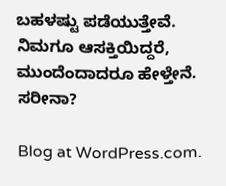ಬಹಳಷ್ಟು ಪಡೆಯುತ್ತೇವೆ. ನಿಮಗೂ ಆಸಕ್ತಿಯಿದ್ದರೆ, ಮುಂದೆಂದಾದರೂ ಹೇಳ್ತೇನೆ. ಸರೀನಾ?

Blog at WordPress.com.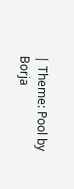| Theme: Pool by Borja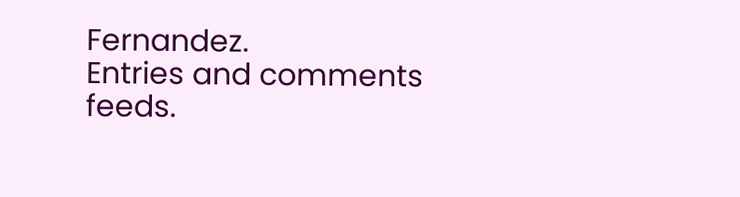Fernandez.
Entries and comments feeds.